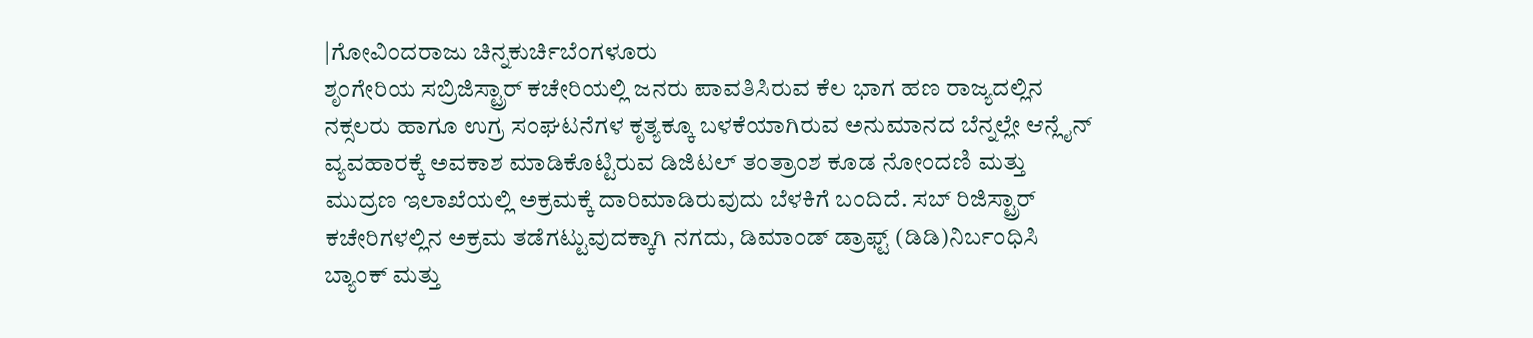|ಗೋವಿಂದರಾಜು ಚಿನ್ನಕುರ್ಚಿಬೆಂಗಳೂರು
ಶೃಂಗೇರಿಯ ಸಬ್ರಿಜಿಸ್ಟ್ರಾರ್ ಕಚೇರಿಯಲ್ಲಿ ಜನರು ಪಾವತಿಸಿರುವ ಕೆಲ ಭಾಗ ಹಣ ರಾಜ್ಯದಲ್ಲಿನ ನಕ್ಸಲರು ಹಾಗೂ ಉಗ್ರ ಸಂಘಟನೆಗಳ ಕೃತ್ಯಕ್ಕೂ ಬಳಕೆಯಾಗಿರುವ ಅನುಮಾನದ ಬೆನ್ನಲ್ಲೇ ಆನ್ಲೈನ್ ವ್ಯವಹಾರಕ್ಕೆ ಅವಕಾಶ ಮಾಡಿಕೊಟ್ಟಿರುವ ಡಿಜಿಟಲ್ ತಂತ್ರಾಂಶ ಕೂಡ ನೋಂದಣಿ ಮತ್ತು ಮುದ್ರಣ ಇಲಾಖೆಯಲ್ಲಿ ಅಕ್ರಮಕ್ಕೆ ದಾರಿಮಾಡಿರುವುದು ಬೆಳಕಿಗೆ ಬಂದಿದೆ. ಸಬ್ ರಿಜಿಸ್ಟ್ರಾರ್ ಕಚೇರಿಗಳಲ್ಲಿನ ಅಕ್ರಮ ತಡೆಗಟ್ಟುವುದಕ್ಕಾಗಿ ನಗದು, ಡಿಮಾಂಡ್ ಡ್ರಾಫ್ಟ್ (ಡಿಡಿ)ನಿರ್ಬಂಧಿಸಿ ಬ್ಯಾಂಕ್ ಮತ್ತು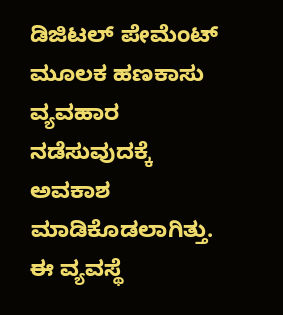ಡಿಜಿಟಲ್ ಪೇಮೆಂಟ್ ಮೂಲಕ ಹಣಕಾಸು ವ್ಯವಹಾರ ನಡೆಸುವುದಕ್ಕೆ ಅವಕಾಶ ಮಾಡಿಕೊಡಲಾಗಿತ್ತು. ಈ ವ್ಯವಸ್ಥೆ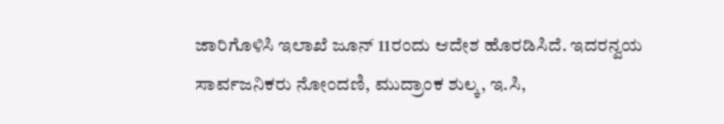ಜಾರಿಗೊಳಿಸಿ ಇಲಾಖೆ ಜೂನ್ 11ರಂದು ಆದೇಶ ಹೊರಡಿಸಿದೆ. ಇದರನ್ವಯ ಸಾರ್ವಜನಿಕರು ನೋಂದಣಿ, ಮುದ್ರಾಂಕ ಶುಲ್ಕ, ಇ.ಸಿ,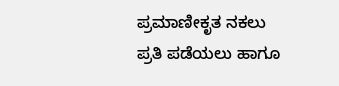ಪ್ರಮಾಣೀಕೃತ ನಕಲು ಪ್ರತಿ ಪಡೆಯಲು ಹಾಗೂ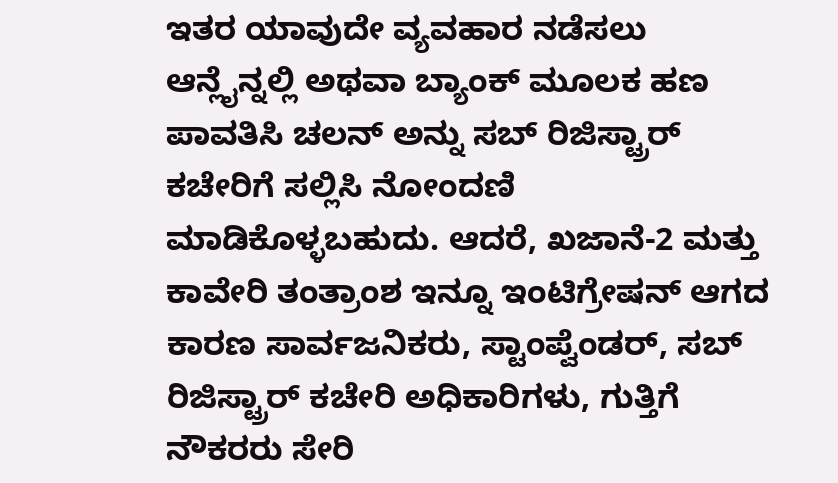ಇತರ ಯಾವುದೇ ವ್ಯವಹಾರ ನಡೆಸಲು ಆನ್ಲೈನ್ನಲ್ಲಿ ಅಥವಾ ಬ್ಯಾಂಕ್ ಮೂಲಕ ಹಣ ಪಾವತಿಸಿ ಚಲನ್ ಅನ್ನು ಸಬ್ ರಿಜಿಸ್ಟ್ರಾರ್ ಕಚೇರಿಗೆ ಸಲ್ಲಿಸಿ ನೋಂದಣಿ ಮಾಡಿಕೊಳ್ಳಬಹುದು. ಆದರೆ, ಖಜಾನೆ-2 ಮತ್ತು ಕಾವೇರಿ ತಂತ್ರಾಂಶ ಇನ್ನೂ ಇಂಟಿಗ್ರೇಷನ್ ಆಗದ ಕಾರಣ ಸಾರ್ವಜನಿಕರು, ಸ್ಟಾಂಪ್ವೆಂಡರ್, ಸಬ್ ರಿಜಿಸ್ಟ್ರಾರ್ ಕಚೇರಿ ಅಧಿಕಾರಿಗಳು, ಗುತ್ತಿಗೆ ನೌಕರರು ಸೇರಿ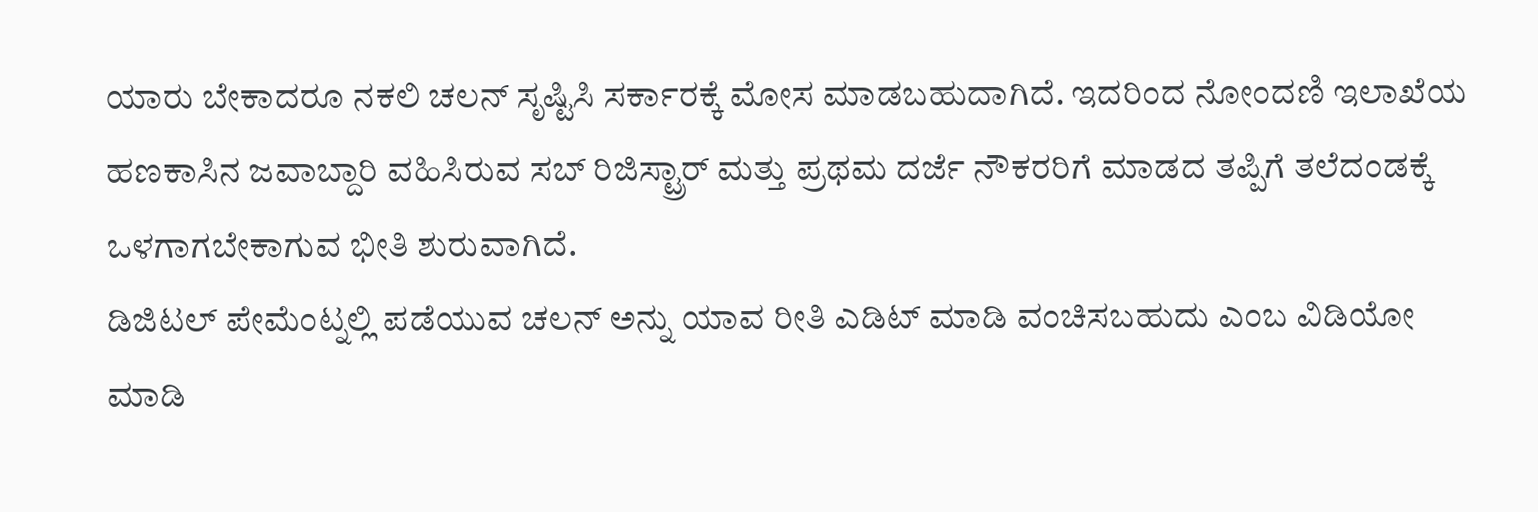ಯಾರು ಬೇಕಾದರೂ ನಕಲಿ ಚಲನ್ ಸೃಷ್ಟಿಸಿ ಸರ್ಕಾರಕ್ಕೆ ಮೋಸ ಮಾಡಬಹುದಾಗಿದೆ. ಇದರಿಂದ ನೋಂದಣಿ ಇಲಾಖೆಯ ಹಣಕಾಸಿನ ಜವಾಬ್ದಾರಿ ವಹಿಸಿರುವ ಸಬ್ ರಿಜಿಸ್ಟ್ರಾರ್ ಮತ್ತು ಪ್ರಥಮ ದರ್ಜೆ ನೌಕರರಿಗೆ ಮಾಡದ ತಪ್ಪಿಗೆ ತಲೆದಂಡಕ್ಕೆ ಒಳಗಾಗಬೇಕಾಗುವ ಭೀತಿ ಶುರುವಾಗಿದೆ.
ಡಿಜಿಟಲ್ ಪೇಮೆಂಟ್ನಲ್ಲಿ ಪಡೆಯುವ ಚಲನ್ ಅನ್ನು ಯಾವ ರೀತಿ ಎಡಿಟ್ ಮಾಡಿ ವಂಚಿಸಬಹುದು ಎಂಬ ವಿಡಿಯೋ ಮಾಡಿ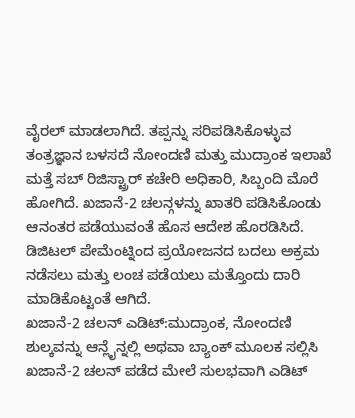ವೈರಲ್ ಮಾಡಲಾಗಿದೆ. ತಪ್ಪನ್ನು ಸರಿಪಡಿಸಿಕೊಳ್ಳುವ ತಂತ್ರಜ್ಞಾನ ಬಳಸದೆ ನೋಂದಣಿ ಮತ್ತು ಮುದ್ರಾಂಕ ಇಲಾಖೆ ಮತ್ತೆ ಸಬ್ ರಿಜಿಸ್ಟ್ರಾರ್ ಕಚೇರಿ ಅಧಿಕಾರಿ, ಸಿಬ್ಬಂದಿ ಮೊರೆ ಹೋಗಿದೆ. ಖಜಾನೆ-2 ಚಲನ್ಗಳನ್ನು ಖಾತರಿ ಪಡಿಸಿಕೊಂಡು ಆನಂತರ ಪಡೆಯುವಂತೆ ಹೊಸ ಆದೇಶ ಹೊರಡಿಸಿದೆ. ಡಿಜಿಟಲ್ ಪೇಮೆಂಟ್ನಿಂದ ಪ್ರಯೋಜನದ ಬದಲು ಅಕ್ರಮ ನಡೆಸಲು ಮತ್ತು ಲಂಚ ಪಡೆಯಲು ಮತ್ತೊಂದು ದಾರಿ ಮಾಡಿಕೊಟ್ಟಂತೆ ಆಗಿದೆ.
ಖಜಾನೆ-2 ಚಲನ್ ಎಡಿಟ್:ಮುದ್ರಾಂಕ, ನೋಂದಣಿ ಶುಲ್ಕವನ್ನು ಆನ್ಲೈನ್ನಲ್ಲಿ ಅಥವಾ ಬ್ಯಾಂಕ್ ಮೂಲಕ ಸಲ್ಲಿಸಿ ಖಜಾನೆ-2 ಚಲನ್ ಪಡೆದ ಮೇಲೆ ಸುಲಭವಾಗಿ ಎಡಿಟ್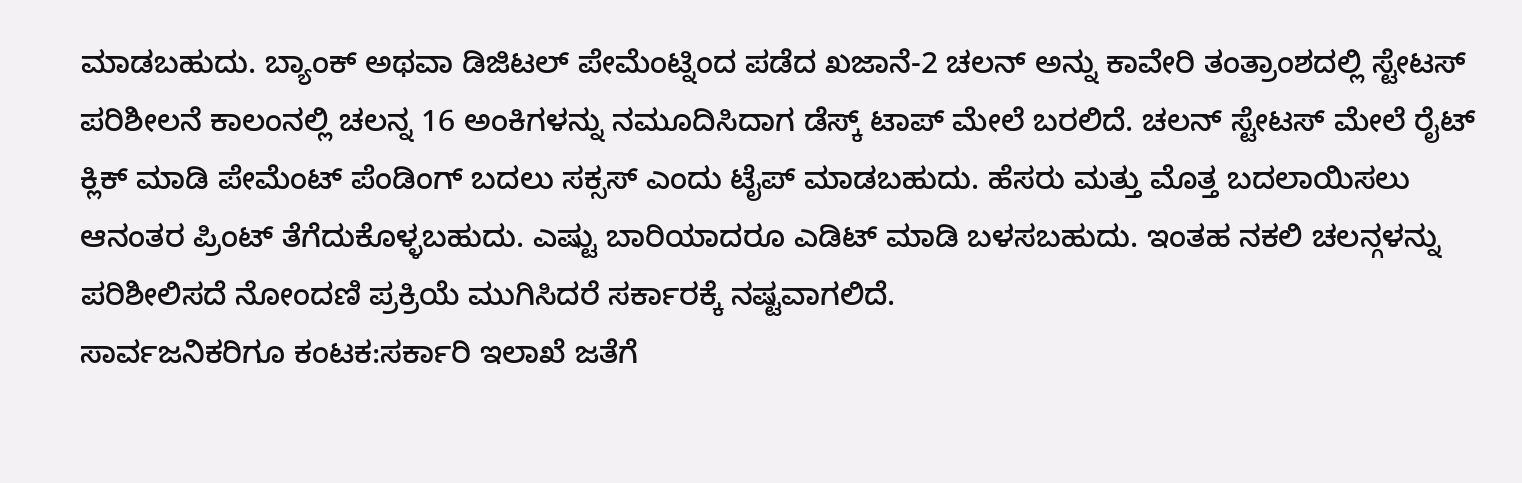ಮಾಡಬಹುದು. ಬ್ಯಾಂಕ್ ಅಥವಾ ಡಿಜಿಟಲ್ ಪೇಮೆಂಟ್ನಿಂದ ಪಡೆದ ಖಜಾನೆ-2 ಚಲನ್ ಅನ್ನು ಕಾವೇರಿ ತಂತ್ರಾಂಶದಲ್ಲಿ ಸ್ಟೇಟಸ್ ಪರಿಶೀಲನೆ ಕಾಲಂನಲ್ಲಿ ಚಲನ್ನ 16 ಅಂಕಿಗಳನ್ನು ನಮೂದಿಸಿದಾಗ ಡೆಸ್ಕ್ ಟಾಪ್ ಮೇಲೆ ಬರಲಿದೆ. ಚಲನ್ ಸ್ಟೇಟಸ್ ಮೇಲೆ ರೈಟ್ ಕ್ಲಿಕ್ ಮಾಡಿ ಪೇಮೆಂಟ್ ಪೆಂಡಿಂಗ್ ಬದಲು ಸಕ್ಸಸ್ ಎಂದು ಟೈಪ್ ಮಾಡಬಹುದು. ಹೆಸರು ಮತ್ತು ಮೊತ್ತ ಬದಲಾಯಿಸಲು ಆನಂತರ ಪ್ರಿಂಟ್ ತೆಗೆದುಕೊಳ್ಳಬಹುದು. ಎಷ್ಟು ಬಾರಿಯಾದರೂ ಎಡಿಟ್ ಮಾಡಿ ಬಳಸಬಹುದು. ಇಂತಹ ನಕಲಿ ಚಲನ್ಗಳನ್ನು ಪರಿಶೀಲಿಸದೆ ನೋಂದಣಿ ಪ್ರಕ್ರಿಯೆ ಮುಗಿಸಿದರೆ ಸರ್ಕಾರಕ್ಕೆ ನಷ್ಟವಾಗಲಿದೆ.
ಸಾರ್ವಜನಿಕರಿಗೂ ಕಂಟಕ:ಸರ್ಕಾರಿ ಇಲಾಖೆ ಜತೆಗೆ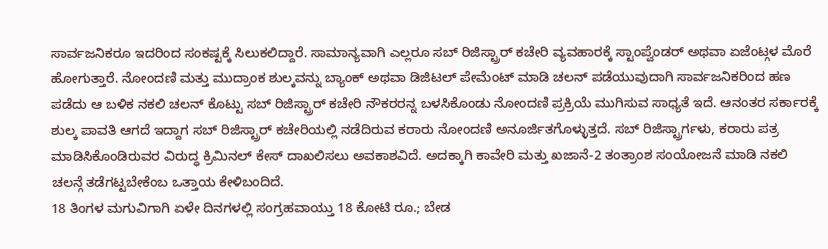ಸಾರ್ವಜನಿಕರೂ ಇದರಿಂದ ಸಂಕಷ್ಟಕ್ಕೆ ಸಿಲುಕಲಿದ್ದಾರೆ. ಸಾಮಾನ್ಯವಾಗಿ ಎಲ್ಲರೂ ಸಬ್ ರಿಜಿಸ್ಟ್ರಾರ್ ಕಚೇರಿ ವ್ಯವಹಾರಕ್ಕೆ ಸ್ಟಾಂಪ್ವೆಂಡರ್ ಅಥವಾ ಏಜೆಂಟ್ಗಳ ಮೊರೆ ಹೋಗುತ್ತಾರೆ. ನೋಂದಣಿ ಮತ್ತು ಮುದ್ರಾಂಕ ಶುಲ್ಕವನ್ನು ಬ್ಯಾಂಕ್ ಅಥವಾ ಡಿಜಿಟಲ್ ಪೇಮೆಂಟ್ ಮಾಡಿ ಚಲನ್ ಪಡೆಯುವುದಾಗಿ ಸಾರ್ವಜನಿಕರಿಂದ ಹಣ ಪಡೆದು ಆ ಬಳಿಕ ನಕಲಿ ಚಲನ್ ಕೊಟ್ಟು ಸಬ್ ರಿಜಿಸ್ಟ್ರಾರ್ ಕಚೇರಿ ನೌಕರರನ್ನ ಬಳಸಿಕೊಂಡು ನೋಂದಣಿ ಪ್ರಕ್ರಿಯೆ ಮುಗಿಸುವ ಸಾಧ್ಯತೆ ಇದೆ. ಆನಂತರ ಸರ್ಕಾರಕ್ಕೆ ಶುಲ್ಕ ಪಾವತಿ ಆಗದೆ ಇದ್ದಾಗ ಸಬ್ ರಿಜಿಸ್ಟ್ರಾರ್ ಕಚೇರಿಯಲ್ಲಿ ನಡೆದಿರುವ ಕರಾರು ನೋಂದಣಿ ಅನೂರ್ಜಿತಗೊಳ್ಳುತ್ತದೆ. ಸಬ್ ರಿಜಿಸ್ಟ್ರಾರ್ಗಳು, ಕರಾರು ಪತ್ರ ಮಾಡಿಸಿಕೊಂಡಿರುವರ ವಿರುದ್ಧ ಕ್ರಿಮಿನಲ್ ಕೇಸ್ ದಾಖಲಿಸಲು ಅವಕಾಶವಿದೆ. ಅದಕ್ಕಾಗಿ ಕಾವೇರಿ ಮತ್ತು ಖಜಾನೆ-2 ತಂತ್ರಾಂಶ ಸಂಯೋಜನೆ ಮಾಡಿ ನಕಲಿ ಚಲನ್ಗೆ ತಡೆಗಟ್ಟಬೇಕೆಂಬ ಒತ್ತಾಯ ಕೇಳಿಬಂದಿದೆ.
18 ತಿಂಗಳ ಮಗುವಿಗಾಗಿ ಏಳೇ ದಿನಗಳಲ್ಲಿ ಸಂಗ್ರಹವಾಯ್ತು 18 ಕೋಟಿ ರೂ.; ಬೇಡ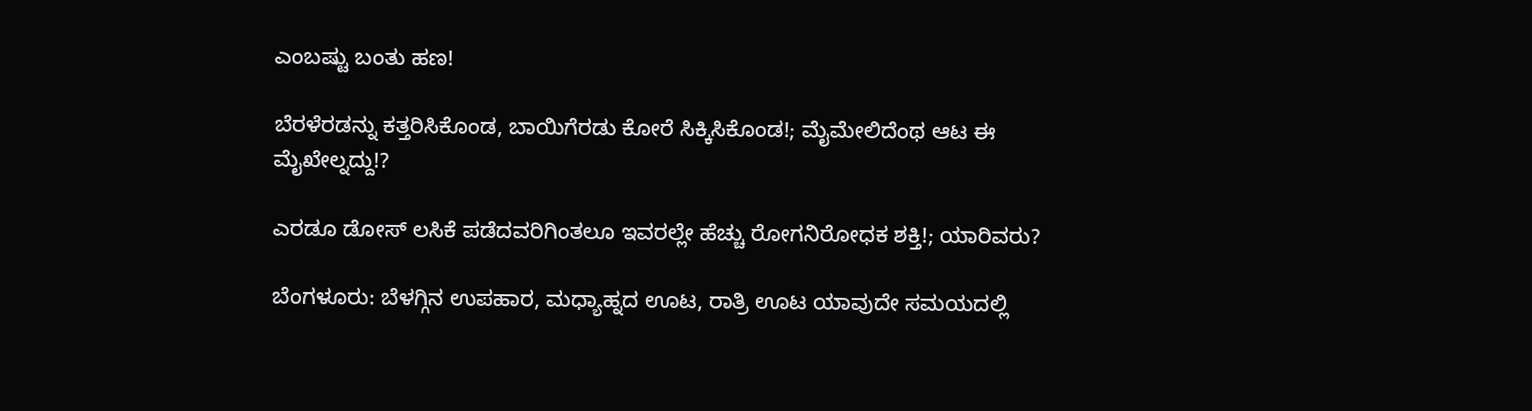ಎಂಬಷ್ಟು ಬಂತು ಹಣ!

ಬೆರಳೆರಡನ್ನು ಕತ್ತರಿಸಿಕೊಂಡ, ಬಾಯಿಗೆರಡು ಕೋರೆ ಸಿಕ್ಕಿಸಿಕೊಂಡ!; ಮೈಮೇಲಿದೆಂಥ ಆಟ ಈ ಮೈಖೇಲ್ನದ್ದು!?

ಎರಡೂ ಡೋಸ್ ಲಸಿಕೆ ಪಡೆದವರಿಗಿಂತಲೂ ಇವರಲ್ಲೇ ಹೆಚ್ಚು ರೋಗನಿರೋಧಕ ಶಕ್ತಿ!; ಯಾರಿವರು?

ಬೆಂಗಳೂರು: ಬೆಳಗ್ಗಿನ ಉಪಹಾರ, ಮಧ್ಯಾಹ್ನದ ಊಟ, ರಾತ್ರಿ ಊಟ ಯಾವುದೇ ಸಮಯದಲ್ಲಿ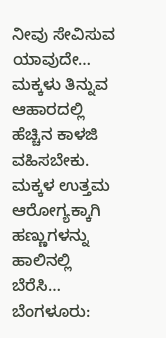ನೀವು ಸೇವಿಸುವ ಯಾವುದೇ…
ಮಕ್ಕಳು ತಿನ್ನುವ ಆಹಾರದಲ್ಲಿ ಹೆಚ್ಚಿನ ಕಾಳಜಿ ವಹಿಸಬೇಕು. ಮಕ್ಕಳ ಉತ್ತಮ ಆರೋಗ್ಯಕ್ಕಾಗಿ ಹಣ್ಣುಗಳನ್ನು ಹಾಲಿನಲ್ಲಿ ಬೆರೆಸಿ…
ಬೆಂಗಳೂರು: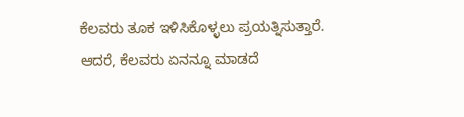ಕೆಲವರು ತೂಕ ಇಳಿಸಿಕೊಳ್ಳಲು ಪ್ರಯತ್ನಿಸುತ್ತಾರೆ. ಆದರೆ, ಕೆಲವರು ಏನನ್ನೂ ಮಾಡದೆ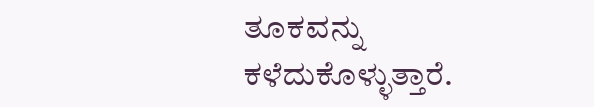ತೂಕವನ್ನು ಕಳೆದುಕೊಳ್ಳುತ್ತಾರೆ.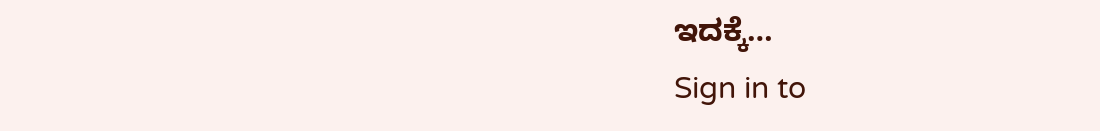ಇದಕ್ಕೆ…
Sign in to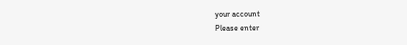your account
Please enter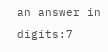an answer in digits:7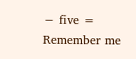− five =
Remember me